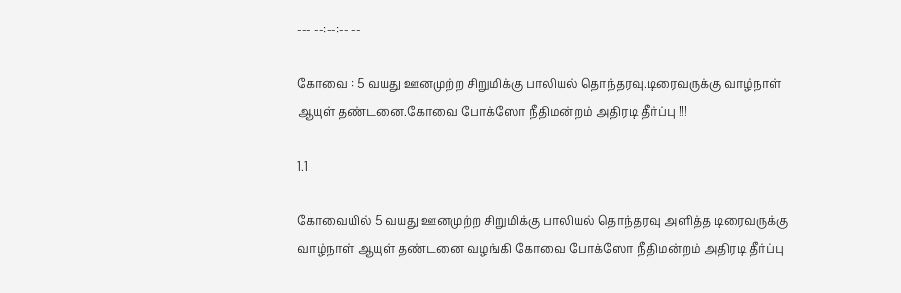--- --:--:-- --

கோவை : 5 வயது ஊனமுற்ற சிறுமிக்கு பாலியல் தொந்தரவு.டிரைவருக்கு வாழ்நாள் ஆயுள் தண்டனை.கோவை போக்ஸோ நீதிமன்றம் அதிரடி தீர்ப்பு !!!

1.1

கோவையில் 5 வயது ஊனமுற்ற சிறுமிக்கு பாலியல் தொந்தரவு அளித்த டிரைவருக்கு வாழ்நாள் ஆயுள் தண்டனை வழங்கி கோவை போக்ஸோ நீதிமன்றம் அதிரடி தீர்ப்பு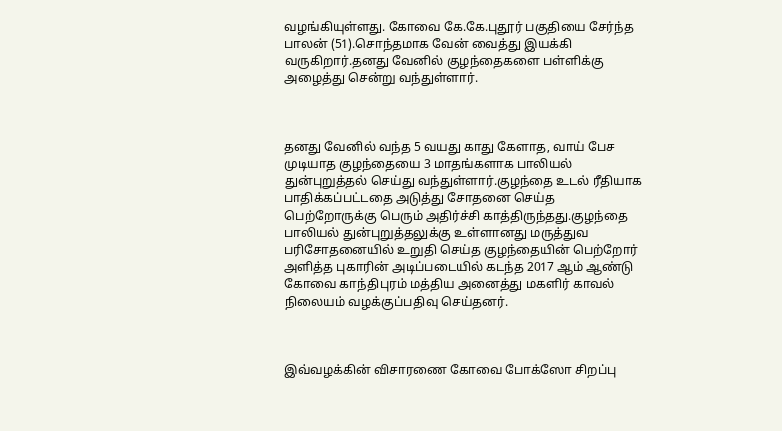வழங்கியுள்ளது. கோவை கே.கே.புதூர் பகுதியை சேர்ந்த பாலன் (51).சொந்தமாக வேன் வைத்து இயக்கி வருகிறார்.தனது வேனில் குழந்தைகளை பள்ளிக்கு அழைத்து சென்று வந்துள்ளார்.



தனது வேனில் வந்த 5 வயது காது கேளாத, வாய் பேச முடியாத குழந்தையை 3 மாதங்களாக பாலியல் துன்புறுத்தல் செய்து வந்துள்ளார்.குழந்தை உடல் ரீதியாக பாதிக்கப்பட்டதை அடுத்து சோதனை செய்த பெற்றோருக்கு பெரும் அதிர்ச்சி காத்திருந்தது.குழந்தை பாலியல் துன்புறுத்தலுக்கு உள்ளானது மருத்துவ பரிசோதனையில் உறுதி செய்த குழந்தையின் பெற்றோர் அளித்த புகாரின் அடிப்படையில் கடந்த 2017 ஆம் ஆண்டு கோவை காந்திபுரம் மத்திய அனைத்து மகளிர் காவல் நிலையம் வழக்குப்பதிவு செய்தனர்.



இவ்வழக்கின் விசாரணை கோவை போக்ஸோ சிறப்பு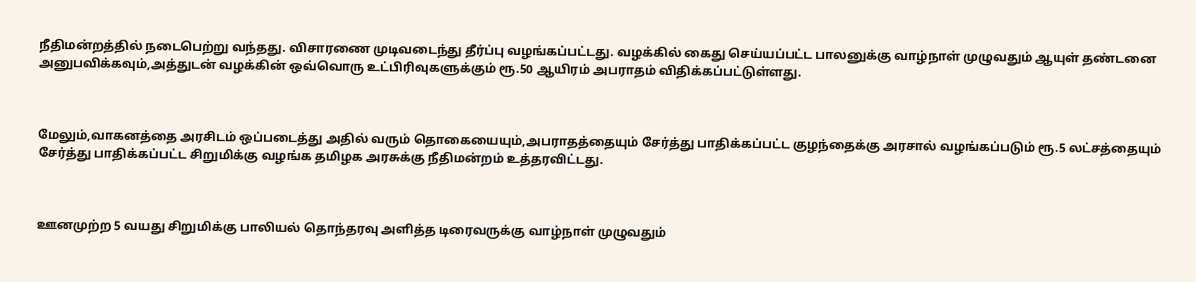நீதிமன்றத்தில் நடைபெற்று வந்தது. விசாரணை முடிவடைந்து தீர்ப்பு வழங்கப்பட்டது. வழக்கில் கைது செய்யப்பட்ட பாலனுக்கு வாழ்நாள் முழுவதும் ஆயுள் தண்டனை அனுபவிக்கவும்,அத்துடன் வழக்கின் ஒவ்வொரு உட்பிரிவுகளுக்கும் ரூ.50 ஆயிரம் அபராதம் விதிக்கப்பட்டுள்ளது.



மேலும்,வாகனத்தை அரசிடம் ஒப்படைத்து அதில் வரும் தொகையையும்,அபராதத்தையும் சேர்த்து பாதிக்கப்பட்ட குழந்தைக்கு அரசால் வழங்கப்படும் ரூ.5 லட்சத்தையும் சேர்த்து பாதிக்கப்பட்ட சிறுமிக்கு வழங்க தமிழக அரசுக்கு நீதிமன்றம் உத்தரவிட்டது.



ஊனமுற்ற 5 வயது சிறுமிக்கு பாலியல் தொந்தரவு அளித்த டிரைவருக்கு வாழ்நாள் முழுவதும்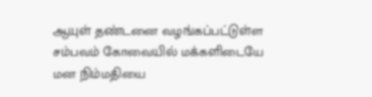ஆயுள் தண்டனை வழங்கப்பட்டுள்ள சம்பவம் கோவையில் மக்களிடையே மன நிம்மதியை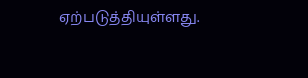ஏற்படுத்தியுள்ளது.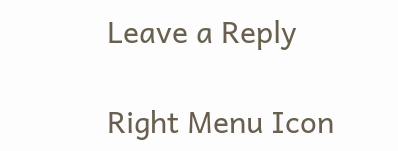Leave a Reply

Right Menu Icon